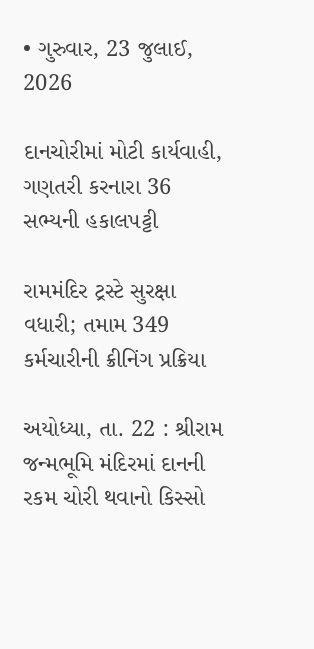• ગુરુવાર, 23 જુલાઈ, 2026

દાનચોરીમાં મોટી કાર્યવાહી, ગણતરી કરનારા 36 સભ્યની હકાલપટ્ટી

રામમંદિર ટ્રસ્ટે સુરક્ષા વધારી; તમામ 349 કર્મચારીની ક્રીનિંગ પ્રક્રિયા

અયોધ્યા, તા. 22 : શ્રીરામ જન્મભૂમિ મંદિરમાં દાનની રકમ ચોરી થવાનો કિસ્સો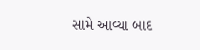સામે આવ્યા બાદ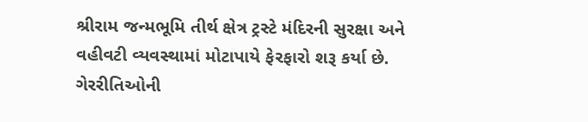શ્રીરામ જન્મભૂમિ તીર્થ ક્ષેત્ર ટ્રસ્ટે મંદિરની સુરક્ષા અને વહીવટી વ્યવસ્થામાં મોટાપાયે ફેરફારો શરૂ કર્યા છે. ગેરરીતિઓની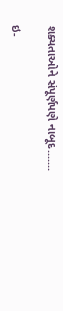શક્યતાઓને સંપૂર્ણપણે નાબૂદ.......

ઇ-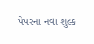પેપરના નવા શુલ્ક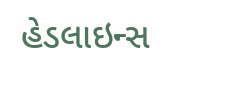હેડલાઇન્સ